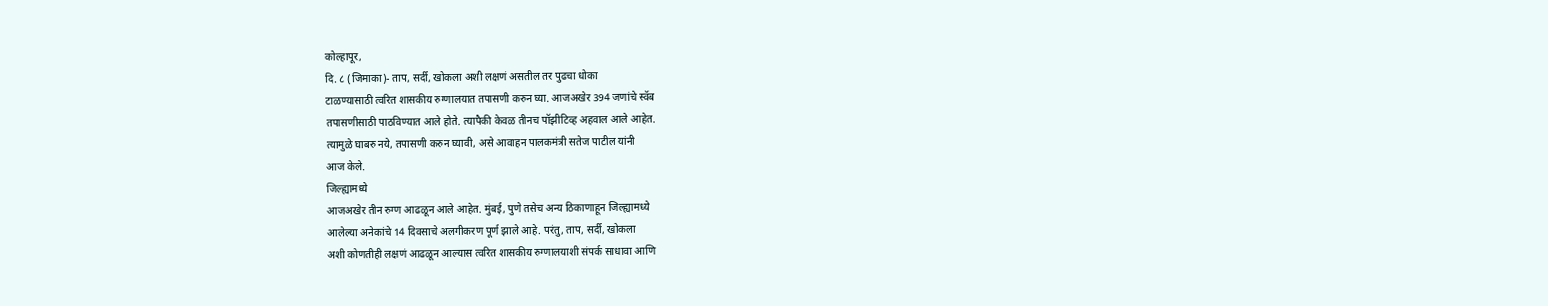कोल्हापूर,
दि. ८ (जिमाका)- ताप, सर्दी, खोकला अशी लक्षणं असतील तर पुढचा धोका
टाळण्यासाठी त्वरित शासकीय रुग्णालयात तपासणी करुन घ्या. आजअखेर 394 जणांचे स्वॅब
तपासणीसाठी पाठविण्यात आले होते. त्यापैकी केवळ तीनच पॉझीटिव्ह अहवाल आले आहेत.
त्यामुळे घाबरु नये, तपासणी करुन घ्यावी, असे आवाहन पालकमंत्री सतेज पाटील यांनी
आज केले.
जिल्ह्यामध्ये
आजअखेर तीन रुग्ण आढळून आले आहेत. मुंबई, पुणे तसेच अन्य ठिकाणाहून जिल्ह्यामध्ये
आलेल्या अनेकांचे 14 दिवसाचे अलगीकरण पूर्ण झाले आहे. परंतु, ताप, सर्दी, खोकला
अशी कोणतीही लक्षणं आढळून आल्यास त्वरित शासकीय रुग्णालयाशी संपर्क साधावा आणि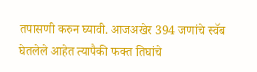तपासणी करुन घ्यावी. आजअखेर 394 जणांचे स्वॅब घेतलेले आहेत त्यापैकी फक्त तिघांचे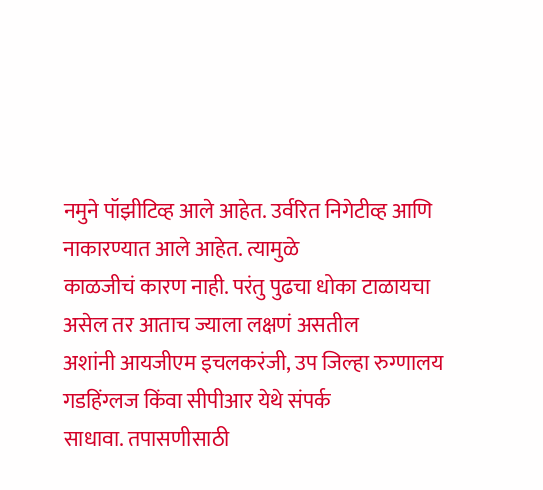नमुने पॉझीटिव्ह आले आहेत. उर्वरित निगेटीव्ह आणि नाकारण्यात आले आहेत. त्यामुळे
काळजीचं कारण नाही. परंतु पुढचा धोका टाळायचा असेल तर आताच ज्याला लक्षणं असतील
अशांनी आयजीएम इचलकरंजी, उप जिल्हा रुग्णालय गडहिंग्लज किंवा सीपीआर येथे संपर्क
साधावा. तपासणीसाठी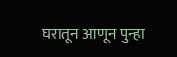घरातून आणून पुन्हा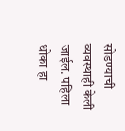सोडण्याची व्यवस्थाही केली जाईल. पहिला
धोका हा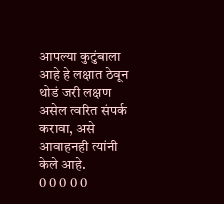आपल्या कुटुंबाला आहे हे लक्षात ठेवून थोडं जरी लक्षण असेल त्वरित संपर्क
करावा, असे आवाहनही त्यांनी केले आहे.
0 0 0 0 0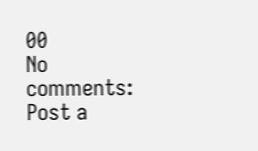00
No comments:
Post a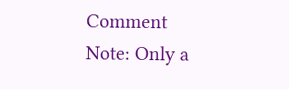Comment
Note: Only a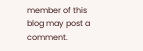member of this blog may post a comment.